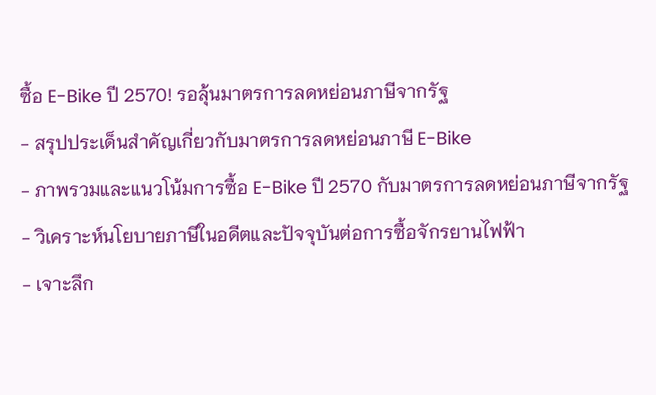ซื้อ E-Bike ปี 2570! รอลุ้นมาตรการลดหย่อนภาษีจากรัฐ
- สรุปประเด็นสำคัญเกี่ยวกับมาตรการลดหย่อนภาษี E-Bike
- ภาพรวมและแนวโน้มการซื้อ E-Bike ปี 2570 กับมาตรการลดหย่อนภาษีจากรัฐ
- วิเคราะห์นโยบายภาษีในอดีตและปัจจุบันต่อการซื้อจักรยานไฟฟ้า
- เจาะลึก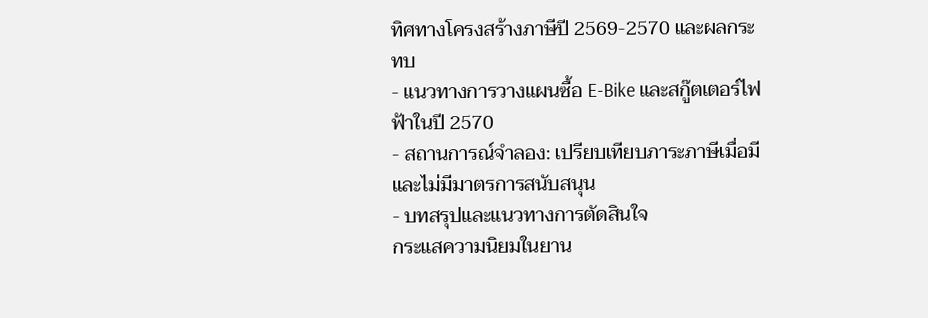ทิศทางโครงสร้างภาษีปี 2569-2570 และผลกระทบ
- แนวทางการวางแผนซื้อ E-Bike และสกู๊ตเตอร์ไฟฟ้าในปี 2570
- สถานการณ์จำลอง: เปรียบเทียบภาระภาษีเมื่อมีและไม่มีมาตรการสนับสนุน
- บทสรุปและแนวทางการตัดสินใจ
กระแสความนิยมในยาน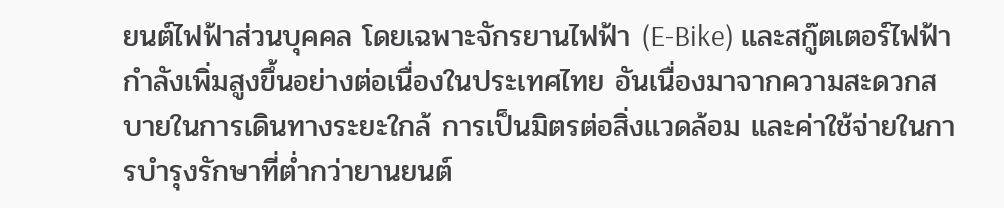ยนต์ไฟฟ้าส่วนบุคคล โดยเฉพาะจักรยานไฟฟ้า (E-Bike) และสกู๊ตเตอร์ไฟฟ้า กำลังเพิ่มสูงขึ้นอย่างต่อเนื่องในประเทศไทย อันเนื่องมาจากความสะดวกสบายในการเดินทางระยะใกล้ การเป็นมิตรต่อสิ่งแวดล้อม และค่าใช้จ่ายในการบำรุงรักษาที่ต่ำกว่ายานยนต์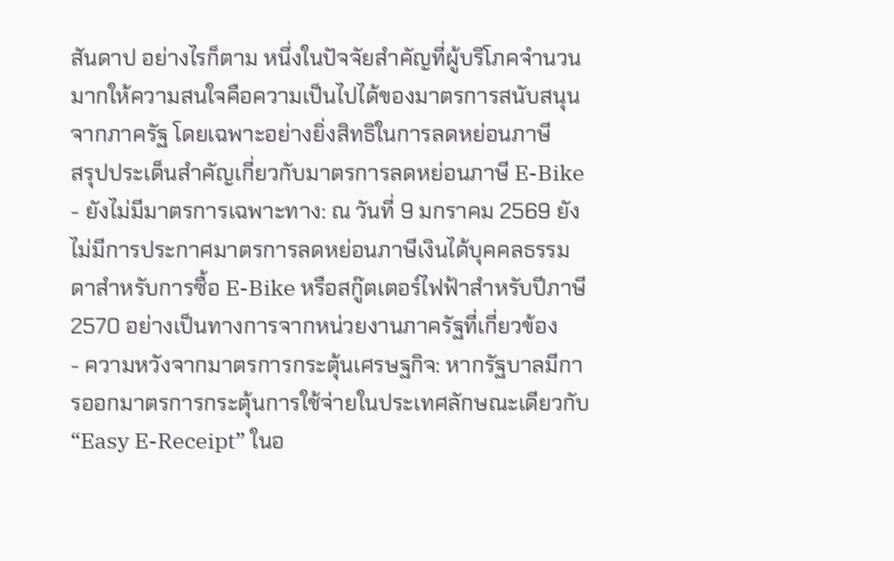สันดาป อย่างไรก็ตาม หนึ่งในปัจจัยสำคัญที่ผู้บริโภคจำนวนมากให้ความสนใจคือความเป็นไปได้ของมาตรการสนับสนุนจากภาครัฐ โดยเฉพาะอย่างยิ่งสิทธิในการลดหย่อนภาษี
สรุปประเด็นสำคัญเกี่ยวกับมาตรการลดหย่อนภาษี E-Bike
- ยังไม่มีมาตรการเฉพาะทาง: ณ วันที่ 9 มกราคม 2569 ยังไม่มีการประกาศมาตรการลดหย่อนภาษีเงินได้บุคคลธรรมดาสำหรับการซื้อ E-Bike หรือสกู๊ตเตอร์ไฟฟ้าสำหรับปีภาษี 2570 อย่างเป็นทางการจากหน่วยงานภาครัฐที่เกี่ยวข้อง
- ความหวังจากมาตรการกระตุ้นเศรษฐกิจ: หากรัฐบาลมีการออกมาตรการกระตุ้นการใช้จ่ายในประเทศลักษณะเดียวกับ “Easy E-Receipt” ในอ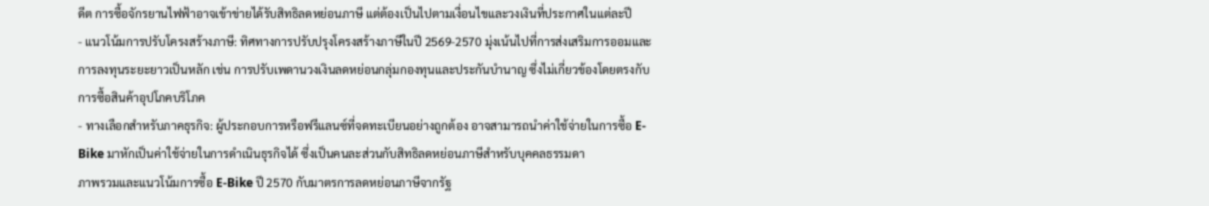ดีต การซื้อจักรยานไฟฟ้าอาจเข้าข่ายได้รับสิทธิลดหย่อนภาษี แต่ต้องเป็นไปตามเงื่อนไขและวงเงินที่ประกาศในแต่ละปี
- แนวโน้มการปรับโครงสร้างภาษี: ทิศทางการปรับปรุงโครงสร้างภาษีในปี 2569-2570 มุ่งเน้นไปที่การส่งเสริมการออมและการลงทุนระยะยาวเป็นหลัก เช่น การปรับเพดานวงเงินลดหย่อนกลุ่มกองทุนและประกันบำนาญ ซึ่งไม่เกี่ยวข้องโดยตรงกับการซื้อสินค้าอุปโภคบริโภค
- ทางเลือกสำหรับภาคธุรกิจ: ผู้ประกอบการหรือฟรีแลนซ์ที่จดทะเบียนอย่างถูกต้อง อาจสามารถนำค่าใช้จ่ายในการซื้อ E-Bike มาหักเป็นค่าใช้จ่ายในการดำเนินธุรกิจได้ ซึ่งเป็นคนละส่วนกับสิทธิลดหย่อนภาษีสำหรับบุคคลธรรมดา
ภาพรวมและแนวโน้มการซื้อ E-Bike ปี 2570 กับมาตรการลดหย่อนภาษีจากรัฐ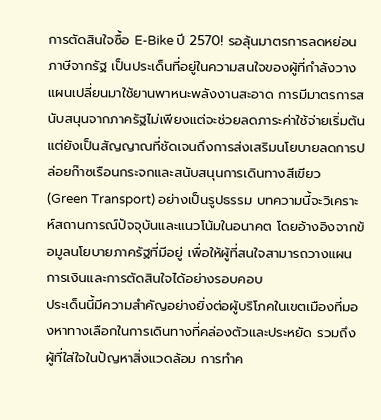การตัดสินใจซื้อ E-Bike ปี 2570! รอลุ้นมาตรการลดหย่อนภาษีจากรัฐ เป็นประเด็นที่อยู่ในความสนใจของผู้ที่กำลังวางแผนเปลี่ยนมาใช้ยานพาหนะพลังงานสะอาด การมีมาตรการสนับสนุนจากภาครัฐไม่เพียงแต่จะช่วยลดภาระค่าใช้จ่ายเริ่มต้น แต่ยังเป็นสัญญาณที่ชัดเจนถึงการส่งเสริมนโยบายลดการปล่อยก๊าซเรือนกระจกและสนับสนุนการเดินทางสีเขียว (Green Transport) อย่างเป็นรูปธรรม บทความนี้จะวิเคราะห์สถานการณ์ปัจจุบันและแนวโน้มในอนาคต โดยอ้างอิงจากข้อมูลนโยบายภาครัฐที่มีอยู่ เพื่อให้ผู้ที่สนใจสามารถวางแผนการเงินและการตัดสินใจได้อย่างรอบคอบ
ประเด็นนี้มีความสำคัญอย่างยิ่งต่อผู้บริโภคในเขตเมืองที่มองหาทางเลือกในการเดินทางที่คล่องตัวและประหยัด รวมถึงผู้ที่ใส่ใจในปัญหาสิ่งแวดล้อม การทำค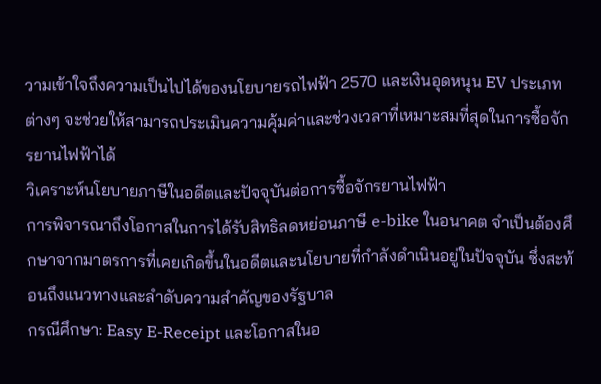วามเข้าใจถึงความเป็นไปได้ของนโยบายรถไฟฟ้า 2570 และเงินอุดหนุน EV ประเภทต่างๆ จะช่วยให้สามารถประเมินความคุ้มค่าและช่วงเวลาที่เหมาะสมที่สุดในการซื้อจักรยานไฟฟ้าได้
วิเคราะห์นโยบายภาษีในอดีตและปัจจุบันต่อการซื้อจักรยานไฟฟ้า
การพิจารณาถึงโอกาสในการได้รับสิทธิลดหย่อนภาษี e-bike ในอนาคต จำเป็นต้องศึกษาจากมาตรการที่เคยเกิดขึ้นในอดีตและนโยบายที่กำลังดำเนินอยู่ในปัจจุบัน ซึ่งสะท้อนถึงแนวทางและลำดับความสำคัญของรัฐบาล
กรณีศึกษา: Easy E-Receipt และโอกาสในอ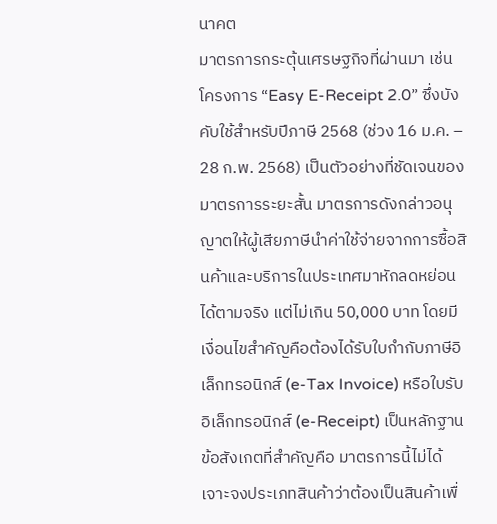นาคต
มาตรการกระตุ้นเศรษฐกิจที่ผ่านมา เช่น โครงการ “Easy E-Receipt 2.0” ซึ่งบังคับใช้สำหรับปีภาษี 2568 (ช่วง 16 ม.ค. – 28 ก.พ. 2568) เป็นตัวอย่างที่ชัดเจนของมาตรการระยะสั้น มาตรการดังกล่าวอนุญาตให้ผู้เสียภาษีนำค่าใช้จ่ายจากการซื้อสินค้าและบริการในประเทศมาหักลดหย่อนได้ตามจริง แต่ไม่เกิน 50,000 บาท โดยมีเงื่อนไขสำคัญคือต้องได้รับใบกำกับภาษีอิเล็กทรอนิกส์ (e-Tax Invoice) หรือใบรับอิเล็กทรอนิกส์ (e-Receipt) เป็นหลักฐาน
ข้อสังเกตที่สำคัญคือ มาตรการนี้ไม่ได้เจาะจงประเภทสินค้าว่าต้องเป็นสินค้าเพื่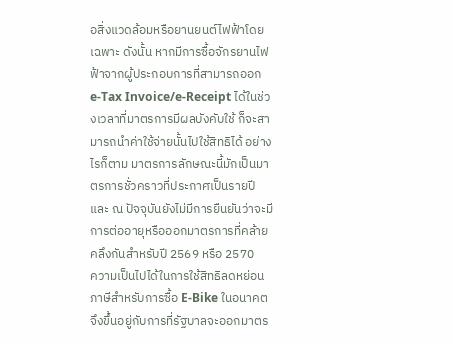อสิ่งแวดล้อมหรือยานยนต์ไฟฟ้าโดยเฉพาะ ดังนั้น หากมีการซื้อจักรยานไฟฟ้าจากผู้ประกอบการที่สามารถออก e-Tax Invoice/e-Receipt ได้ในช่วงเวลาที่มาตรการมีผลบังคับใช้ ก็จะสามารถนำค่าใช้จ่ายนั้นไปใช้สิทธิได้ อย่างไรก็ตาม มาตรการลักษณะนี้มักเป็นมาตรการชั่วคราวที่ประกาศเป็นรายปี และ ณ ปัจจุบันยังไม่มีการยืนยันว่าจะมีการต่ออายุหรือออกมาตรการที่คล้ายคลึงกันสำหรับปี 2569 หรือ 2570
ความเป็นไปได้ในการใช้สิทธิลดหย่อนภาษีสำหรับการซื้อ E-Bike ในอนาคต จึงขึ้นอยู่กับการที่รัฐบาลจะออกมาตร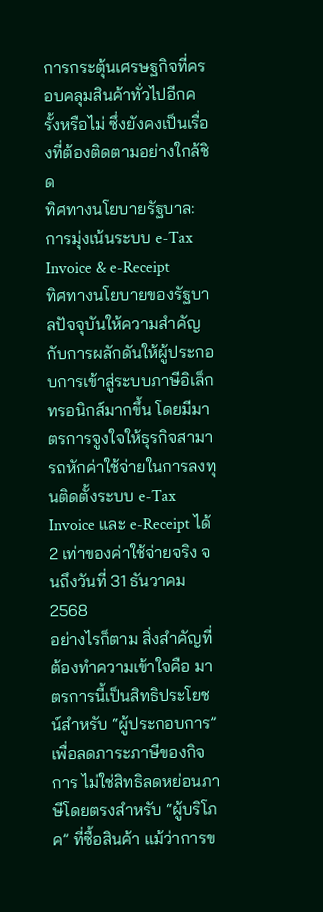การกระตุ้นเศรษฐกิจที่ครอบคลุมสินค้าทั่วไปอีกครั้งหรือไม่ ซึ่งยังคงเป็นเรื่องที่ต้องติดตามอย่างใกล้ชิด
ทิศทางนโยบายรัฐบาล: การมุ่งเน้นระบบ e-Tax Invoice & e-Receipt
ทิศทางนโยบายของรัฐบาลปัจจุบันให้ความสำคัญกับการผลักดันให้ผู้ประกอบการเข้าสู่ระบบภาษีอิเล็กทรอนิกส์มากขึ้น โดยมีมาตรการจูงใจให้ธุรกิจสามารถหักค่าใช้จ่ายในการลงทุนติดตั้งระบบ e-Tax Invoice และ e-Receipt ได้ 2 เท่าของค่าใช้จ่ายจริง จนถึงวันที่ 31 ธันวาคม 2568
อย่างไรก็ตาม สิ่งสำคัญที่ต้องทำความเข้าใจคือ มาตรการนี้เป็นสิทธิประโยชน์สำหรับ “ผู้ประกอบการ” เพื่อลดภาระภาษีของกิจการ ไม่ใช่สิทธิลดหย่อนภาษีโดยตรงสำหรับ “ผู้บริโภค” ที่ซื้อสินค้า แม้ว่าการข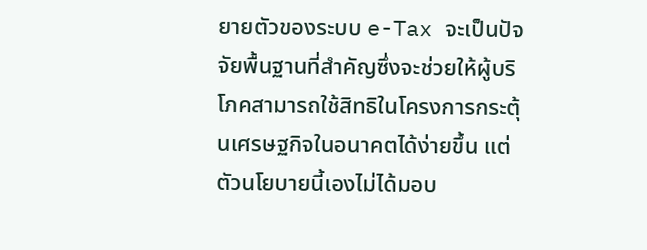ยายตัวของระบบ e-Tax จะเป็นปัจจัยพื้นฐานที่สำคัญซึ่งจะช่วยให้ผู้บริโภคสามารถใช้สิทธิในโครงการกระตุ้นเศรษฐกิจในอนาคตได้ง่ายขึ้น แต่ตัวนโยบายนี้เองไม่ได้มอบ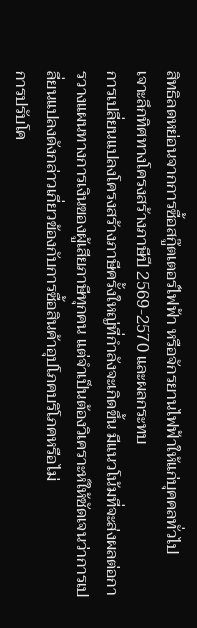สิทธิลดหย่อนจากการซื้อสกู๊ตเตอร์ไฟฟ้า หรือจักรยานไฟฟ้าให้แก่บุคคลทั่วไป
เจาะลึกทิศทางโครงสร้างภาษีปี 2569-2570 และผลกระทบ
การเปลี่ยนแปลงโครงสร้างภาษีครั้งใหญ่ที่กำลังจะเกิดขึ้น มีแนวโน้มที่จะส่งผลต่อการวางแผนทางการเงินของผู้เสียภาษีทุกคน แต่จำเป็นต้องวิเคราะห์ให้ชัดเจนว่าการเปลี่ยนแปลงดังกล่าวเกี่ยวข้องกับการซื้อสินค้าอุปโภคบริโภคหรือไม่
การปรับโค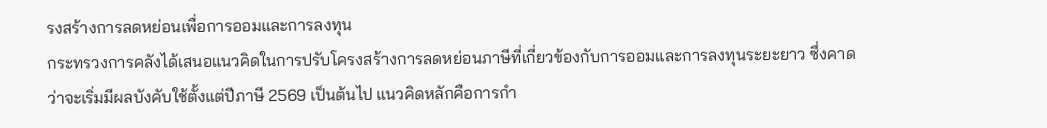รงสร้างการลดหย่อนเพื่อการออมและการลงทุน
กระทรวงการคลังได้เสนอแนวคิดในการปรับโครงสร้างการลดหย่อนภาษีที่เกี่ยวข้องกับการออมและการลงทุนระยะยาว ซึ่งคาดว่าจะเริ่มมีผลบังคับใช้ตั้งแต่ปีภาษี 2569 เป็นต้นไป แนวคิดหลักคือการกำ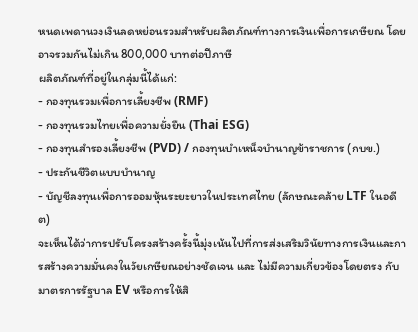หนดเพดานวงเงินลดหย่อนรวมสำหรับผลิตภัณฑ์ทางการเงินเพื่อการเกษียณ โดยอาจรวมกันไม่เกิน 800,000 บาทต่อปีภาษี
ผลิตภัณฑ์ที่อยู่ในกลุ่มนี้ได้แก่:
- กองทุนรวมเพื่อการเลี้ยงชีพ (RMF)
- กองทุนรวมไทยเพื่อความยั่งยืน (Thai ESG)
- กองทุนสำรองเลี้ยงชีพ (PVD) / กองทุนบำเหน็จบำนาญข้าราชการ (กบข.)
- ประกันชีวิตแบบบำนาญ
- บัญชีลงทุนเพื่อการออมหุ้นระยะยาวในประเทศไทย (ลักษณะคล้าย LTF ในอดีต)
จะเห็นได้ว่าการปรับโครงสร้างครั้งนี้มุ่งเน้นไปที่การส่งเสริมวินัยทางการเงินและการสร้างความมั่นคงในวัยเกษียณอย่างชัดเจน และ ไม่มีความเกี่ยวข้องโดยตรง กับมาตรการรัฐบาล EV หรือการให้สิ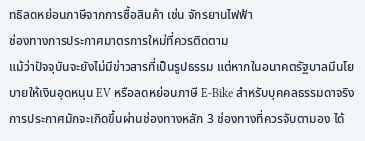ทธิลดหย่อนภาษีจากการซื้อสินค้า เช่น จักรยานไฟฟ้า
ช่องทางการประกาศมาตรการใหม่ที่ควรติดตาม
แม้ว่าปัจจุบันจะยังไม่มีข่าวสารที่เป็นรูปธรรม แต่หากในอนาคตรัฐบาลมีนโยบายให้เงินอุดหนุน EV หรือลดหย่อนภาษี E-Bike สำหรับบุคคลธรรมดาจริง การประกาศมักจะเกิดขึ้นผ่านช่องทางหลัก 3 ช่องทางที่ควรจับตามอง ได้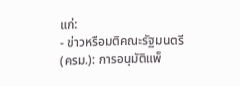แก่:
- ข่าวหรือมติคณะรัฐมนตรี (ครม.): การอนุมัติแพ็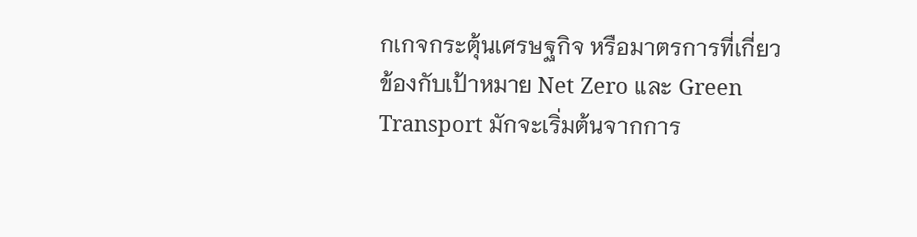กเกจกระตุ้นเศรษฐกิจ หรือมาตรการที่เกี่ยวข้องกับเป้าหมาย Net Zero และ Green Transport มักจะเริ่มต้นจากการ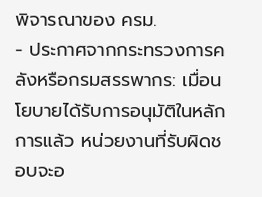พิจารณาของ ครม.
- ประกาศจากกระทรวงการคลังหรือกรมสรรพากร: เมื่อนโยบายได้รับการอนุมัติในหลักการแล้ว หน่วยงานที่รับผิดชอบจะอ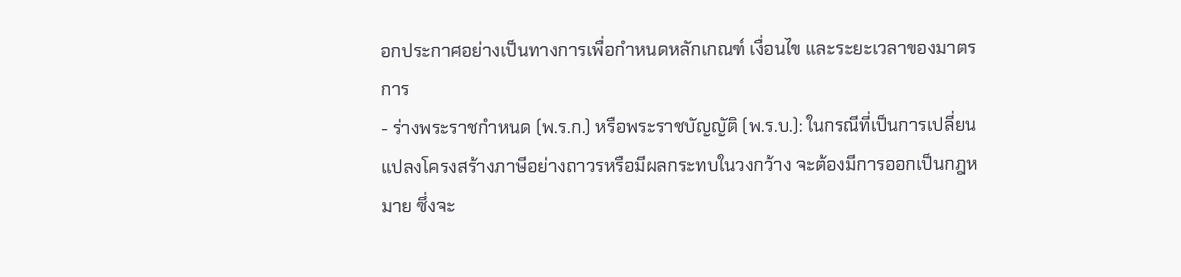อกประกาศอย่างเป็นทางการเพื่อกำหนดหลักเกณฑ์ เงื่อนไข และระยะเวลาของมาตรการ
- ร่างพระราชกำหนด (พ.ร.ก.) หรือพระราชบัญญัติ (พ.ร.บ.): ในกรณีที่เป็นการเปลี่ยนแปลงโครงสร้างภาษีอย่างถาวรหรือมีผลกระทบในวงกว้าง จะต้องมีการออกเป็นกฎหมาย ซึ่งจะ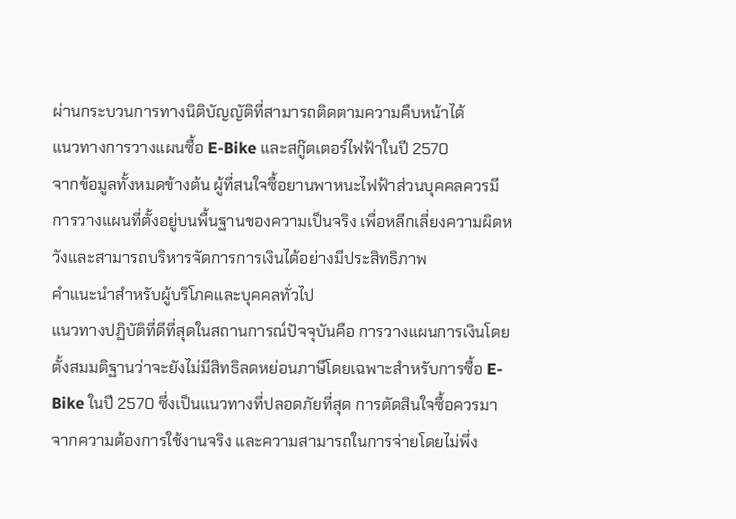ผ่านกระบวนการทางนิติบัญญัติที่สามารถติดตามความคืบหน้าได้
แนวทางการวางแผนซื้อ E-Bike และสกู๊ตเตอร์ไฟฟ้าในปี 2570
จากข้อมูลทั้งหมดข้างต้น ผู้ที่สนใจซื้อยานพาหนะไฟฟ้าส่วนบุคคลควรมีการวางแผนที่ตั้งอยู่บนพื้นฐานของความเป็นจริง เพื่อหลีกเลี่ยงความผิดหวังและสามารถบริหารจัดการการเงินได้อย่างมีประสิทธิภาพ
คำแนะนำสำหรับผู้บริโภคและบุคคลทั่วไป
แนวทางปฏิบัติที่ดีที่สุดในสถานการณ์ปัจจุบันคือ การวางแผนการเงินโดยตั้งสมมติฐานว่าจะยังไม่มีสิทธิลดหย่อนภาษีโดยเฉพาะสำหรับการซื้อ E-Bike ในปี 2570 ซึ่งเป็นแนวทางที่ปลอดภัยที่สุด การตัดสินใจซื้อควรมาจากความต้องการใช้งานจริง และความสามารถในการจ่ายโดยไม่พึ่ง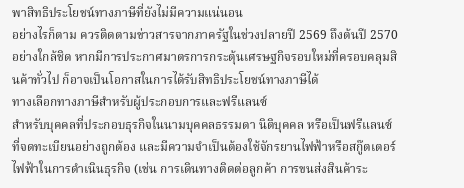พาสิทธิประโยชน์ทางภาษีที่ยังไม่มีความแน่นอน
อย่างไรก็ตาม ควรติดตามข่าวสารจากภาครัฐในช่วงปลายปี 2569 ถึงต้นปี 2570 อย่างใกล้ชิด หากมีการประกาศมาตรการกระตุ้นเศรษฐกิจรอบใหม่ที่ครอบคลุมสินค้าทั่วไป ก็อาจเป็นโอกาสในการได้รับสิทธิประโยชน์ทางภาษีได้
ทางเลือกทางภาษีสำหรับผู้ประกอบการและฟรีแลนซ์
สำหรับบุคคลที่ประกอบธุรกิจในนามบุคคลธรรมดา นิติบุคคล หรือเป็นฟรีแลนซ์ที่จดทะเบียนอย่างถูกต้อง และมีความจำเป็นต้องใช้จักรยานไฟฟ้าหรือสกู๊ตเตอร์ไฟฟ้าในการดำเนินธุรกิจ (เช่น การเดินทางติดต่อลูกค้า การขนส่งสินค้าระ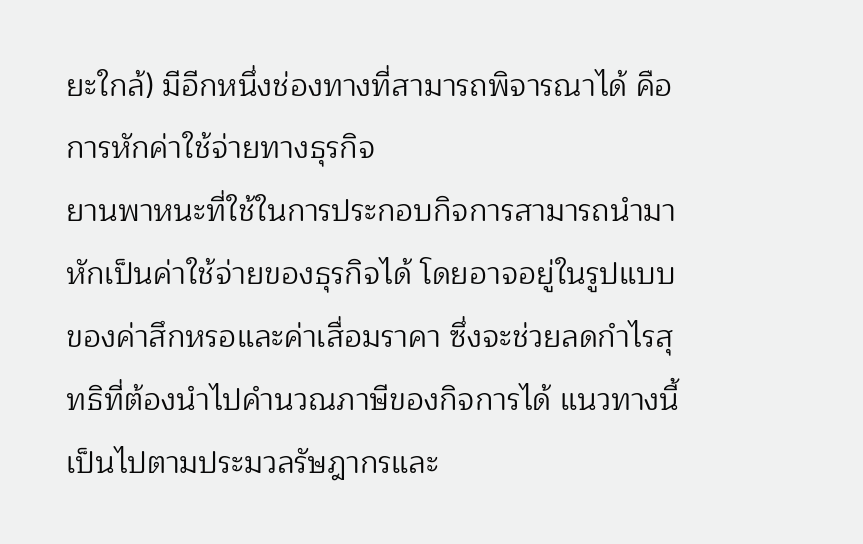ยะใกล้) มีอีกหนึ่งช่องทางที่สามารถพิจารณาได้ คือ การหักค่าใช้จ่ายทางธุรกิจ
ยานพาหนะที่ใช้ในการประกอบกิจการสามารถนำมาหักเป็นค่าใช้จ่ายของธุรกิจได้ โดยอาจอยู่ในรูปแบบของค่าสึกหรอและค่าเสื่อมราคา ซึ่งจะช่วยลดกำไรสุทธิที่ต้องนำไปคำนวณภาษีของกิจการได้ แนวทางนี้เป็นไปตามประมวลรัษฎากรและ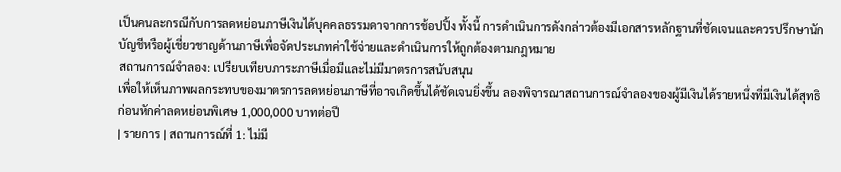เป็นคนละกรณีกับการลดหย่อนภาษีเงินได้บุคคลธรรมดาจากการช้อปปิ้ง ทั้งนี้ การดำเนินการดังกล่าวต้องมีเอกสารหลักฐานที่ชัดเจนและควรปรึกษานักบัญชีหรือผู้เชี่ยวชาญด้านภาษีเพื่อจัดประเภทค่าใช้จ่ายและดำเนินการให้ถูกต้องตามกฎหมาย
สถานการณ์จำลอง: เปรียบเทียบภาระภาษีเมื่อมีและไม่มีมาตรการสนับสนุน
เพื่อให้เห็นภาพผลกระทบของมาตรการลดหย่อนภาษีที่อาจเกิดขึ้นได้ชัดเจนยิ่งขึ้น ลองพิจารณาสถานการณ์จำลองของผู้มีเงินได้รายหนึ่งที่มีเงินได้สุทธิก่อนหักค่าลดหย่อนพิเศษ 1,000,000 บาทต่อปี
| รายการ | สถานการณ์ที่ 1: ไม่มี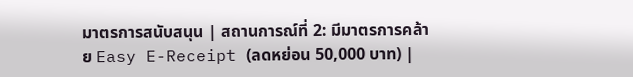มาตรการสนับสนุน | สถานการณ์ที่ 2: มีมาตรการคล้าย Easy E-Receipt (ลดหย่อน 50,000 บาท) |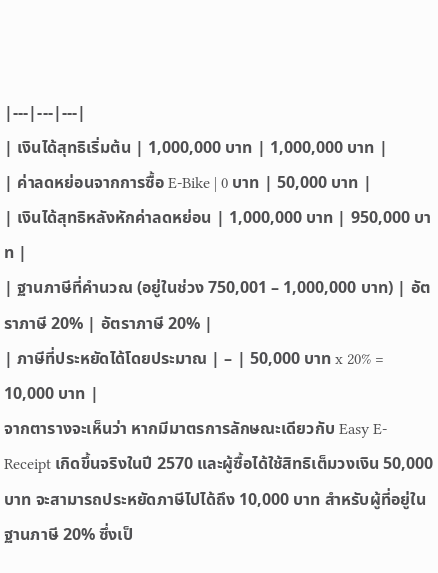|---|---|---|
| เงินได้สุทธิเริ่มต้น | 1,000,000 บาท | 1,000,000 บาท |
| ค่าลดหย่อนจากการซื้อ E-Bike | 0 บาท | 50,000 บาท |
| เงินได้สุทธิหลังหักค่าลดหย่อน | 1,000,000 บาท | 950,000 บาท |
| ฐานภาษีที่คำนวณ (อยู่ในช่วง 750,001 – 1,000,000 บาท) | อัตราภาษี 20% | อัตราภาษี 20% |
| ภาษีที่ประหยัดได้โดยประมาณ | – | 50,000 บาท x 20% = 10,000 บาท |
จากตารางจะเห็นว่า หากมีมาตรการลักษณะเดียวกับ Easy E-Receipt เกิดขึ้นจริงในปี 2570 และผู้ซื้อได้ใช้สิทธิเต็มวงเงิน 50,000 บาท จะสามารถประหยัดภาษีไปได้ถึง 10,000 บาท สำหรับผู้ที่อยู่ในฐานภาษี 20% ซึ่งเป็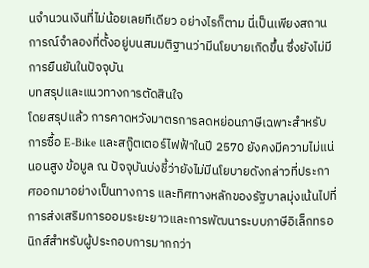นจำนวนเงินที่ไม่น้อยเลยทีเดียว อย่างไรก็ตาม นี่เป็นเพียงสถานการณ์จำลองที่ตั้งอยู่บนสมมติฐานว่ามีนโยบายเกิดขึ้น ซึ่งยังไม่มีการยืนยันในปัจจุบัน
บทสรุปและแนวทางการตัดสินใจ
โดยสรุปแล้ว การคาดหวังมาตรการลดหย่อนภาษีเฉพาะสำหรับการซื้อ E-Bike และสกู๊ตเตอร์ไฟฟ้าในปี 2570 ยังคงมีความไม่แน่นอนสูง ข้อมูล ณ ปัจจุบันบ่งชี้ว่ายังไม่มีนโยบายดังกล่าวที่ประกาศออกมาอย่างเป็นทางการ และทิศทางหลักของรัฐบาลมุ่งเน้นไปที่การส่งเสริมการออมระยะยาวและการพัฒนาระบบภาษีอิเล็กทรอนิกส์สำหรับผู้ประกอบการมากกว่า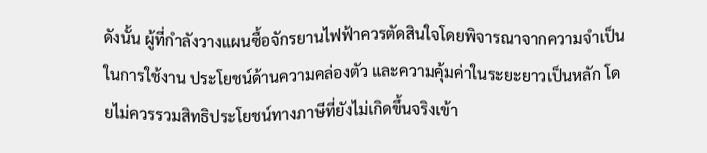ดังนั้น ผู้ที่กำลังวางแผนซื้อจักรยานไฟฟ้าควรตัดสินใจโดยพิจารณาจากความจำเป็นในการใช้งาน ประโยชน์ด้านความคล่องตัว และความคุ้มค่าในระยะยาวเป็นหลัก โดยไม่ควรรวมสิทธิประโยชน์ทางภาษีที่ยังไม่เกิดขึ้นจริงเข้า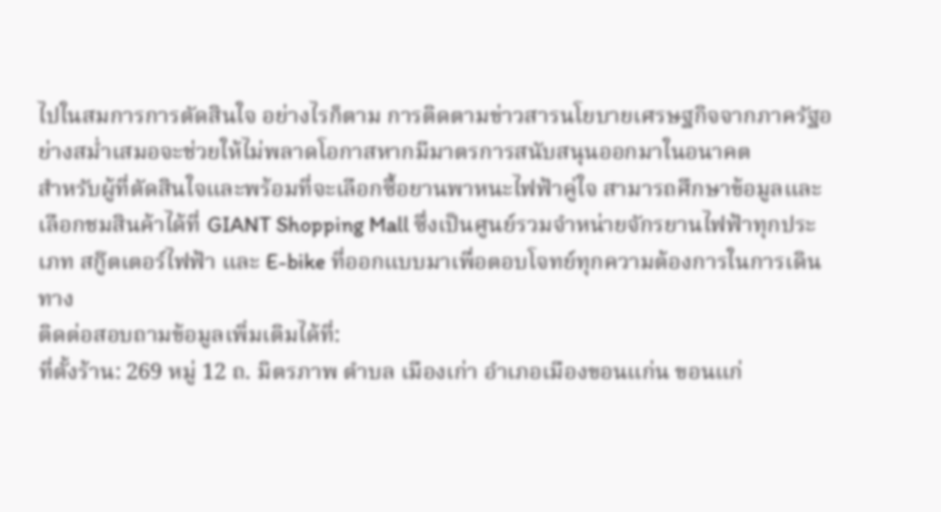ไปในสมการการตัดสินใจ อย่างไรก็ตาม การติดตามข่าวสารนโยบายเศรษฐกิจจากภาครัฐอย่างสม่ำเสมอจะช่วยให้ไม่พลาดโอกาสหากมีมาตรการสนับสนุนออกมาในอนาคต
สำหรับผู้ที่ตัดสินใจและพร้อมที่จะเลือกซื้อยานพาหนะไฟฟ้าคู่ใจ สามารถศึกษาข้อมูลและเลือกชมสินค้าได้ที่ GIANT Shopping Mall ซึ่งเป็นศูนย์รวมจำหน่ายจักรยานไฟฟ้าทุกประเภท สกู๊ตเตอร์ไฟฟ้า และ E-bike ที่ออกแบบมาเพื่อตอบโจทย์ทุกความต้องการในการเดินทาง
ติดต่อสอบถามข้อมูลเพิ่มเติมได้ที่:
ที่ตั้งร้าน: 269 หมู่ 12 ถ. มิตรภาพ ตำบล เมืองเก่า อำเภอเมืองขอนแก่น ขอนแก่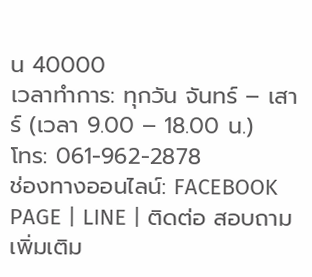น 40000
เวลาทำการ: ทุกวัน จันทร์ – เสาร์ (เวลา 9.00 – 18.00 น.)
โทร: 061-962-2878
ช่องทางออนไลน์: FACEBOOK PAGE | LINE | ติดต่อ สอบถามเพิ่มเติม